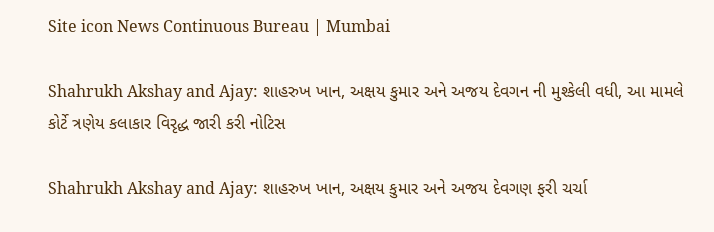Site icon News Continuous Bureau | Mumbai

Shahrukh Akshay and Ajay: શાહરુખ ખાન, અક્ષય કુમાર અને અજય દેવગન ની મુશ્કેલી વધી, આ મામલે કોર્ટે ત્રણેય કલાકાર વિરૃદ્ધ જારી કરી નોટિસ

Shahrukh Akshay and Ajay: શાહરુખ ખાન, અક્ષય કુમાર અને અજય દેવગણ ફરી ચર્ચા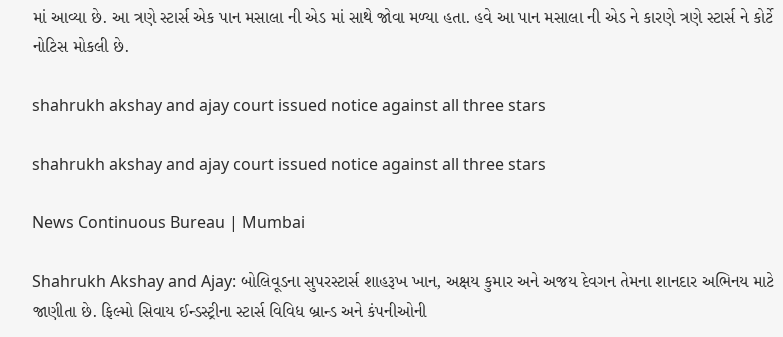માં આવ્યા છે. આ ત્રણે સ્ટાર્સ એક પાન મસાલા ની એડ માં સાથે જોવા મળ્યા હતા. હવે આ પાન મસાલા ની એડ ને કારણે ત્રણે સ્ટાર્સ ને કોર્ટે નોટિસ મોકલી છે.

shahrukh akshay and ajay court issued notice against all three stars

shahrukh akshay and ajay court issued notice against all three stars

News Continuous Bureau | Mumbai

Shahrukh Akshay and Ajay: બોલિવૂડના સુપરસ્ટાર્સ શાહરૂખ ખાન, અક્ષય કુમાર અને અજય દેવગન તેમના શાનદાર અભિનય માટે જાણીતા છે. ફિલ્મો સિવાય ઈન્ડસ્ટ્રીના સ્ટાર્સ વિવિધ બ્રાન્ડ અને કંપનીઓની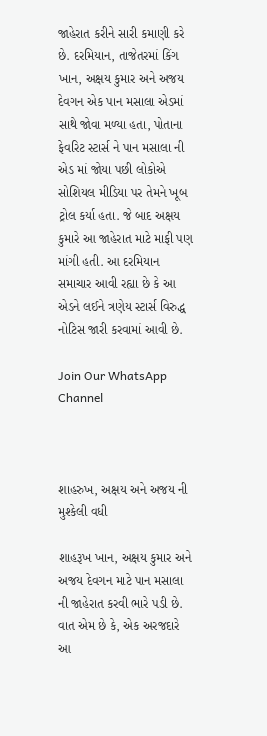જાહેરાત કરીને સારી કમાણી કરે છે. દરમિયાન, તાજેતરમાં કિંગ ખાન, અક્ષય કુમાર અને અજય દેવગન એક પાન મસાલા એડમાં સાથે જોવા મળ્યા હતા, પોતાના ફેવરિટ સ્ટાર્સ ને પાન મસાલા ની એડ માં જોયા પછી લોકોએ સોશિયલ મીડિયા પર તેમને ખૂબ ટ્રોલ કર્યા હતા. જે બાદ અક્ષય કુમારે આ જાહેરાત માટે માફી પણ માંગી હતી. આ દરમિયાન સમાચાર આવી રહ્યા છે કે આ એડને લઈને ત્રણેય સ્ટાર્સ વિરુદ્ધ નોટિસ જારી કરવામાં આવી છે.

Join Our WhatsApp Channel



શાહરુખ, અક્ષય અને અજય ની મુશ્કેલી વધી

શાહરૂખ ખાન, અક્ષય કુમાર અને અજય દેવગન માટે પાન મસાલા ની જાહેરાત કરવી ભારે પડી છે. વાત એમ છે કે, એક અરજદારે આ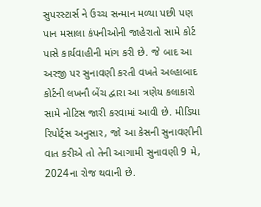સુપરસ્ટાર્સ ને ઉચ્ચ સન્માન મળ્યા પછી પણ પાન મસાલા કંપનીઓની જાહેરાતો સામે કોર્ટ પાસે કાર્યવાહીની માંગ કરી છે. જે બાદ આ અરજી પર સુનાવણી કરતી વખતે અલ્હાબાદ કોર્ટની લખનૌ બેંચ દ્વારા આ ત્રણેય કલાકારો સામે નોટિસ જારી કરવામાં આવી છે. મીડિયા રિપોર્ટ્સ અનુસાર, જો આ કેસની સુનાવણીની વાત કરીએ તો તેની આગામી સુનાવણી 9 મે, 2024ના રોજ થવાની છે.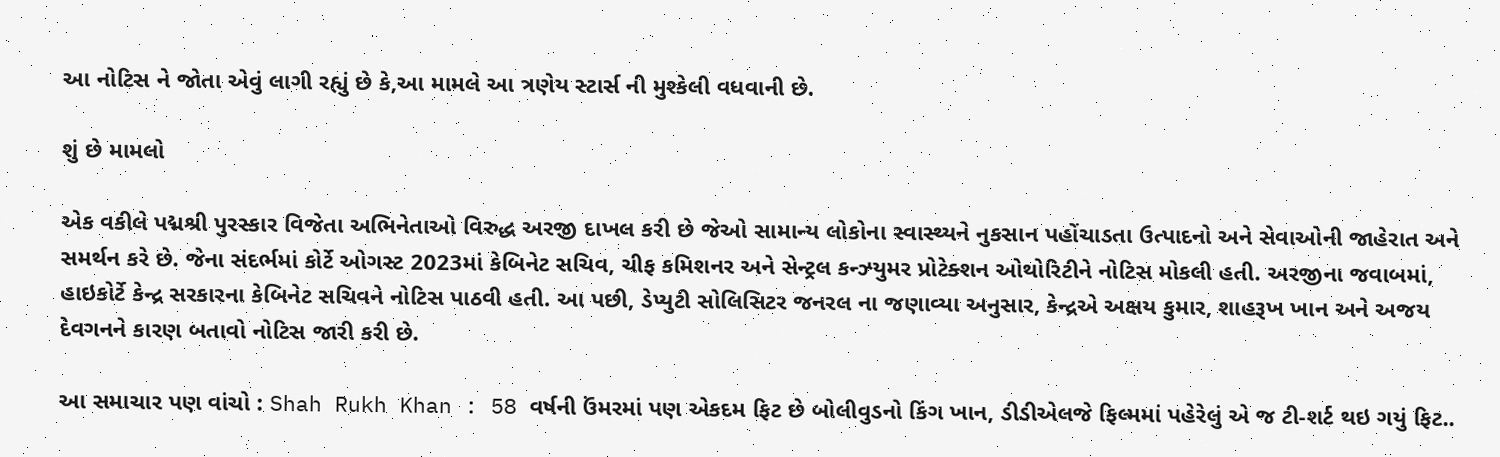આ નોટિસ ને જોતા એવું લાગી રહ્યું છે કે,આ મામલે આ ત્રણેય સ્ટાર્સ ની મુશ્કેલી વધવાની છે.

શું છે મામલો

એક વકીલે પદ્મશ્રી પુરસ્કાર વિજેતા અભિનેતાઓ વિરુદ્ધ અરજી દાખલ કરી છે જેઓ સામાન્ય લોકોના સ્વાસ્થ્યને નુકસાન પહોંચાડતા ઉત્પાદનો અને સેવાઓની જાહેરાત અને સમર્થન કરે છે. જેના સંદર્ભમાં કોર્ટે ઓગસ્ટ 2023માં કેબિનેટ સચિવ, ચીફ કમિશનર અને સેન્ટ્રલ કન્ઝ્યુમર પ્રોટેક્શન ઓથોરિટીને નોટિસ મોકલી હતી. અરજીના જવાબમાં, હાઇકોર્ટે કેન્દ્ર સરકારના કેબિનેટ સચિવને નોટિસ પાઠવી હતી. આ પછી, ડેપ્યુટી સોલિસિટર જનરલ ના જણાવ્યા અનુસાર, કેન્દ્રએ અક્ષય કુમાર, શાહરૂખ ખાન અને અજય દેવગનને કારણ બતાવો નોટિસ જારી કરી છે.

આ સમાચાર પણ વાંચો : Shah Rukh Khan : 58 વર્ષની ઉંમરમાં પણ એકદમ ફિટ છે બોલીવુડનો કિંગ ખાન, ડીડીએલજે ફિલ્મમાં પહેરેલું એ જ ટી-શર્ટ થઇ ગયું ફિટ..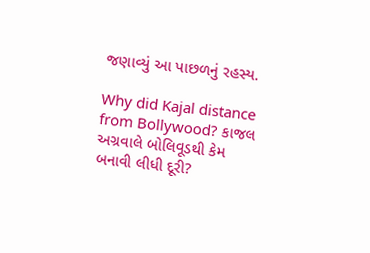જણાવ્યું આ પાછળનું રહસ્ય.

Why did Kajal distance from Bollywood? કાજલ અગ્રવાલે બોલિવૂડથી કેમ બનાવી લીધી દૂરી?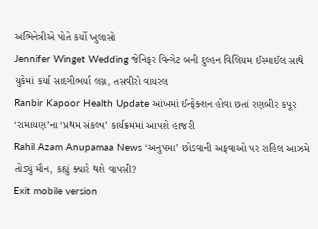અભિનેત્રીએ પોતે કર્યો ખુલાસો
Jennifer Winget Wedding જેનિફર વિન્ગેટ બની દુલ્હન વિલિયમ ઈસ્માઈલ સાથે યુકેમાં કર્યા સાદગીભર્યા લગ્ન, તસવીરો વાયરલ
Ranbir Kapoor Health Update આંખમાં ઈન્ફેક્શન હોવા છતાં રણબીર કપૂર ‘રામાયણ’ના ‘પ્રથમ સંકલ્પ’ કાર્યક્રમમાં આપશે હાજરી
Rahil Azam Anupamaa News ‘અનુપમા’ છોડવાની અફવાઓ પર રાહિલ આઝમે તોડ્યું મૌન, કહ્યું ક્યારે થશે વાપસી?
Exit mobile version